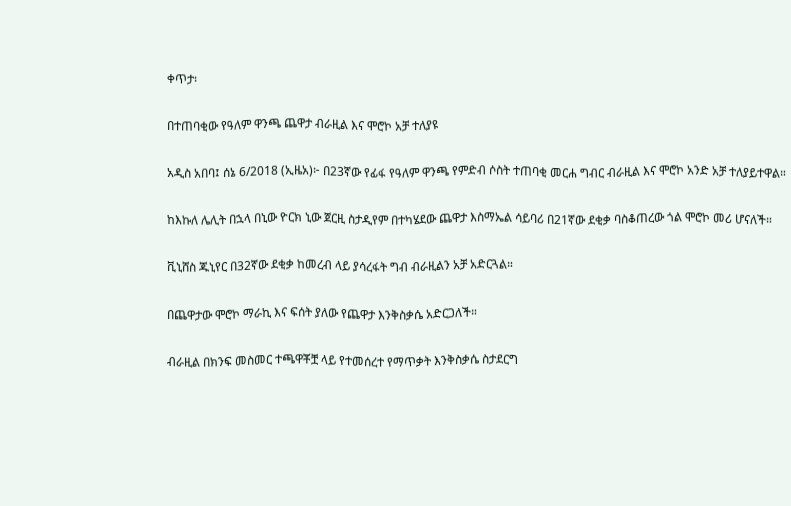ቀጥታ፡

በተጠባቂው የዓለም ዋንጫ ጨዋታ ብራዚል እና ሞሮኮ አቻ ተለያዩ

አዲስ አበባ፤ ሰኔ 6/2018 (ኢዜአ)፦ በ23ኛው የፊፋ የዓለም ዋንጫ የምድብ ሶስት ተጠባቂ መርሐ ግብር ብራዚል እና ሞሮኮ አንድ አቻ ተለያይተዋል።

ከእኩለ ሌሊት በኋላ በኒው ዮርክ ኒው ጀርዚ ስታዲየም በተካሄደው ጨዋታ እስማኤል ሳይባሪ በ21ኛው ደቂቃ ባስቆጠረው ጎል ሞሮኮ መሪ ሆናለች።

ቪኒሸስ ጁኒየር በ32ኛው ደቂቃ ከመረብ ላይ ያሳረፋት ግብ ብራዚልን አቻ አድርጓል።

በጨዋታው ሞሮኮ ማራኪ እና ፍሰት ያለው የጨዋታ እንቅስቃሴ አድርጋለች።

ብራዚል በክንፍ መስመር ተጫዋቾቿ ላይ የተመሰረተ የማጥቃት እንቅስቃሴ ስታደርግ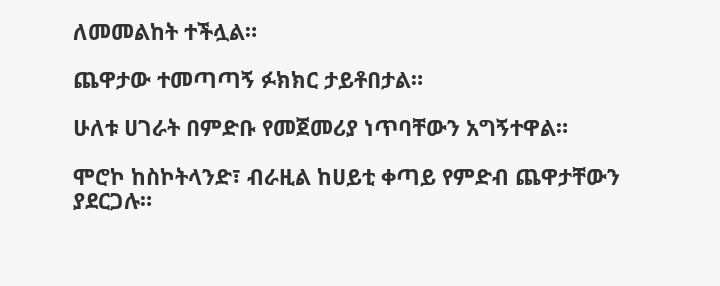ለመመልከት ተችሏል።

ጨዋታው ተመጣጣኝ ፉክክር ታይቶበታል።

ሁለቱ ሀገራት በምድቡ የመጀመሪያ ነጥባቸውን አግኝተዋል።

ሞሮኮ ከስኮትላንድ፣ ብራዚል ከሀይቲ ቀጣይ የምድብ ጨዋታቸውን ያደርጋሉ።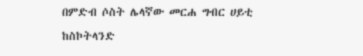በምድብ ሶስት ሌላኛው መርሐ ግብር ሀይቲ ከስኮትላንድ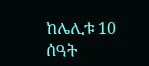ከሌሊቱ 10 ሰዓት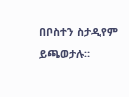በቦስተን ስታዲየም ይጫወታሉ።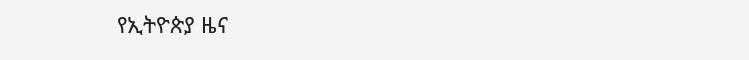የኢትዮጵያ ዜና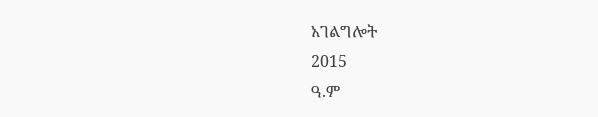አገልግሎት
2015
ዓ.ም